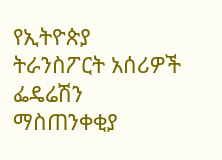የኢትዮጵያ ትራንስፖርት አሰሪዎች ፌዴሬሽን ማስጠንቀቂያ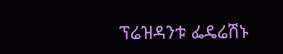ፕሬዝዳንቱ ፌዴሬሽኑ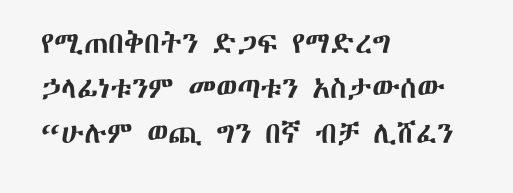የሚጠበቅበትን ድጋፍ የማድረግ ኃላፊነቱንም መወጣቱን አስታውሰው “ሁሉም ወጪ ግን በኛ ብቻ ሊሸፈን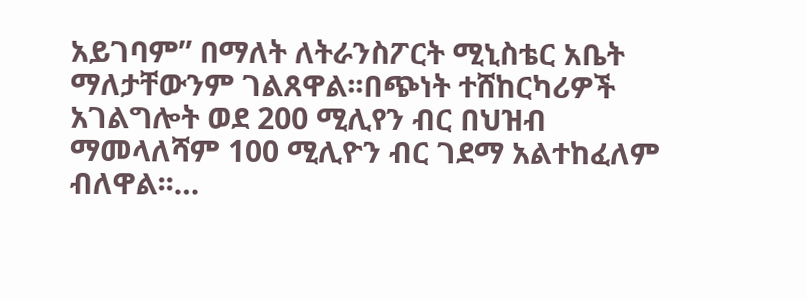አይገባም” በማለት ለትራንስፖርት ሚኒስቴር አቤት ማለታቸውንም ገልጸዋል፡፡በጭነት ተሸከርካሪዎች አገልግሎት ወደ 200 ሚሊየን ብር በህዝብ ማመላለሻም 100 ሚሊዮን ብር ገደማ አልተከፈለም ብለዋል፡፡…